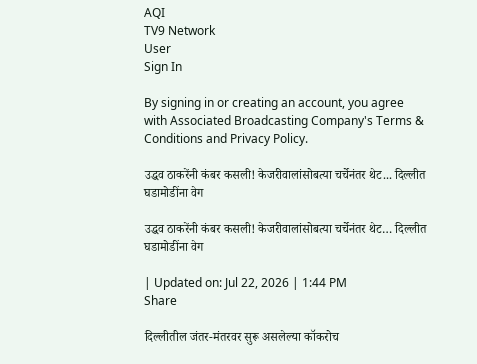AQI
TV9 Network
User
Sign In

By signing in or creating an account, you agree with Associated Broadcasting Company's Terms & Conditions and Privacy Policy.

उद्धव ठाकरेंनी कंबर कसली! केजरीवालांसोबत्या चर्चेनंतर थेट... दिल्लीत घडामोडींना वेग

उद्धव ठाकरेंनी कंबर कसली! केजरीवालांसोबत्या चर्चेनंतर थेट… दिल्लीत घडामोडींना वेग

| Updated on: Jul 22, 2026 | 1:44 PM
Share

दिल्लीतील जंतर-मंतरवर सुरू असलेल्या कॉकरोच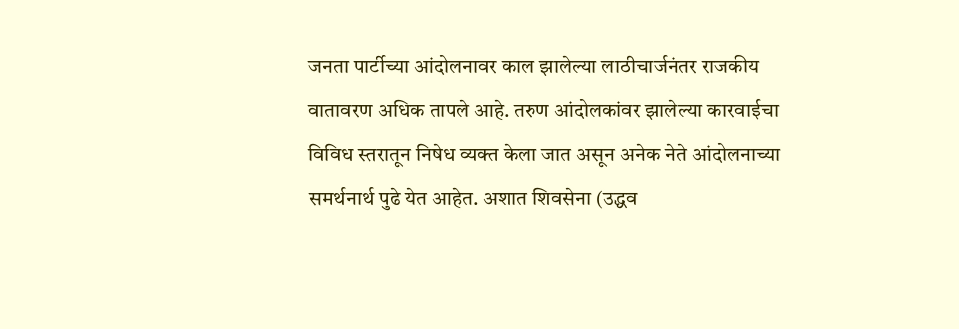जनता पार्टीच्या आंदोलनावर काल झालेल्या लाठीचार्जनंतर राजकीय वातावरण अधिक तापले आहे. तरुण आंदोलकांवर झालेल्या कारवाईचा विविध स्तरातून निषेध व्यक्त केला जात असून अनेक नेते आंदोलनाच्या समर्थनार्थ पुढे येत आहेत. अशात शिवसेना (उद्धव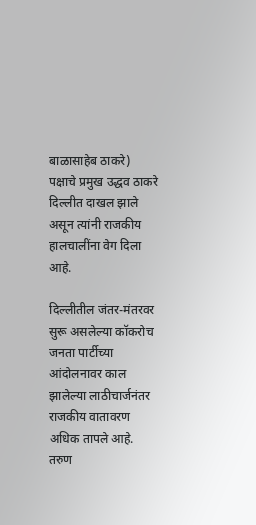बाळासाहेब ठाकरे) पक्षाचे प्रमुख उद्धव ठाकरे दिल्लीत दाखल झाले असून त्यांनी राजकीय हालचालींना वेग दिला आहे.

दिल्लीतील जंतर-मंतरवर सुरू असलेल्या कॉकरोच जनता पार्टीच्या आंदोलनावर काल झालेल्या लाठीचार्जनंतर राजकीय वातावरण अधिक तापले आहे. तरुण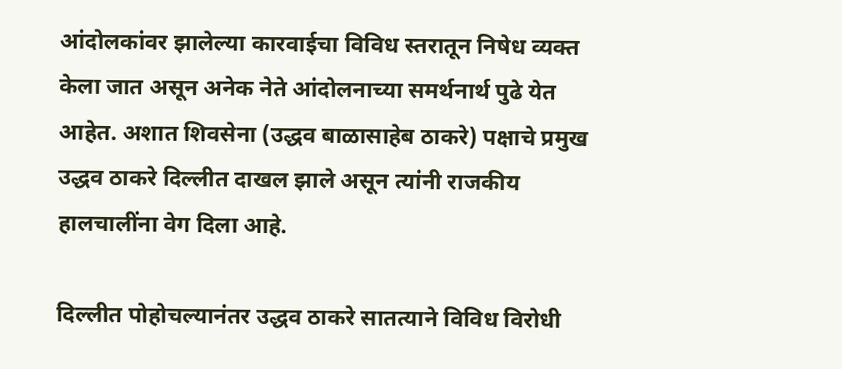आंदोलकांवर झालेल्या कारवाईचा विविध स्तरातून निषेध व्यक्त केला जात असून अनेक नेते आंदोलनाच्या समर्थनार्थ पुढे येत आहेत. अशात शिवसेना (उद्धव बाळासाहेब ठाकरे) पक्षाचे प्रमुख उद्धव ठाकरे दिल्लीत दाखल झाले असून त्यांनी राजकीय हालचालींना वेग दिला आहे.

दिल्लीत पोहोचल्यानंतर उद्धव ठाकरे सातत्याने विविध विरोधी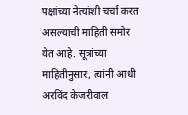पक्षांच्या नेत्यांशी चर्चा करत असल्याची माहिती समोर येत आहे. सूत्रांच्या माहितीनुसार, त्यांनी आधी अरविंद केजरीवाल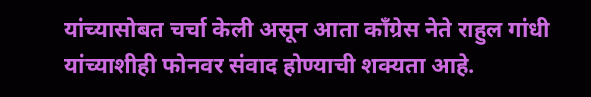यांच्यासोबत चर्चा केली असून आता काँग्रेस नेते राहुल गांधी यांच्याशीही फोनवर संवाद होण्याची शक्यता आहे.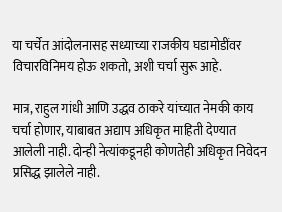या चर्चेत आंदोलनासह सध्याच्या राजकीय घडामोडींवर विचारविनिमय होऊ शकतो, अशी चर्चा सुरू आहे.

मात्र, राहुल गांधी आणि उद्धव ठाकरे यांच्यात नेमकी काय चर्चा होणार, याबाबत अद्याप अधिकृत माहिती देण्यात आलेली नाही. दोन्ही नेत्यांकडूनही कोणतेही अधिकृत निवेदन प्रसिद्ध झालेले नाही.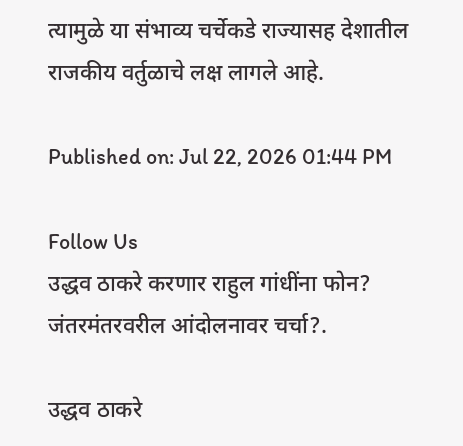त्यामुळे या संभाव्य चर्चेकडे राज्यासह देशातील राजकीय वर्तुळाचे लक्ष लागले आहे.

Published on: Jul 22, 2026 01:44 PM

Follow Us
उद्धव ठाकरे करणार राहुल गांधींना फोन? जंतरमंतरवरील आंदोलनावर चर्चा?.

उद्धव ठाकरे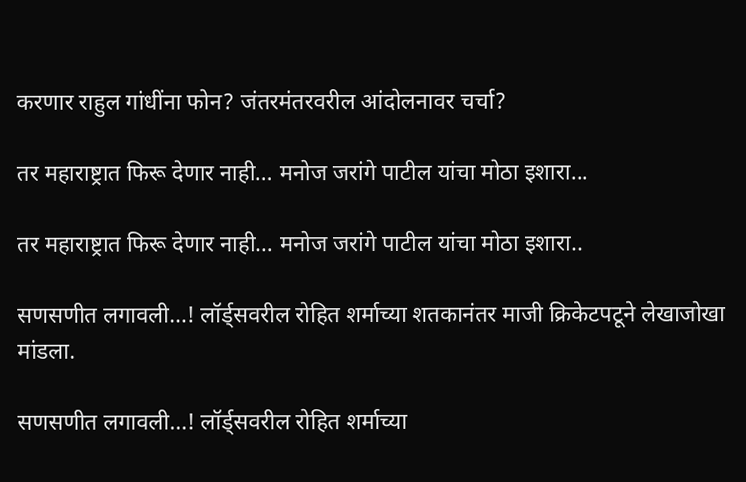करणार राहुल गांधींना फोन? जंतरमंतरवरील आंदोलनावर चर्चा?

तर महाराष्ट्रात फिरू देणार नाही… मनोज जरांगे पाटील यांचा मोठा इशारा...

तर महाराष्ट्रात फिरू देणार नाही… मनोज जरांगे पाटील यांचा मोठा इशारा..

सणसणीत लगावली…! लॉर्ड्सवरील रोहित शर्माच्या शतकानंतर माजी क्रिकेटपटूने लेखाजोखा मांडला.

सणसणीत लगावली…! लॉर्ड्सवरील रोहित शर्माच्या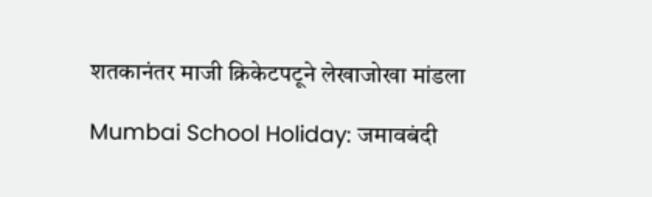शतकानंतर माजी क्रिकेटपटूने लेखाजोखा मांडला

Mumbai School Holiday: जमावबंदी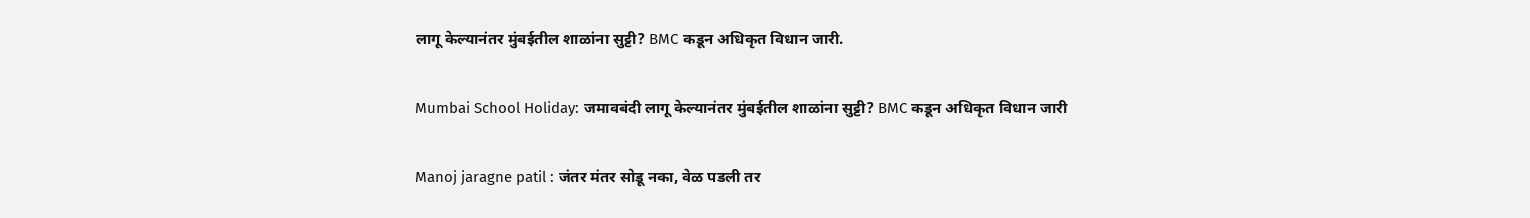लागू केल्यानंतर मुंबईतील शाळांना सुट्टी? BMC कडून अधिकृत विधान जारी.

Mumbai School Holiday: जमावबंदी लागू केल्यानंतर मुंबईतील शाळांना सुट्टी? BMC कडून अधिकृत विधान जारी

Manoj jaragne patil : जंतर मंतर सोडू नका, वेळ पडली तर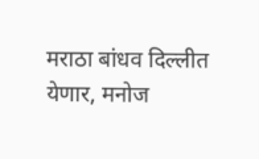मराठा बांधव दिल्लीत येणार, मनोज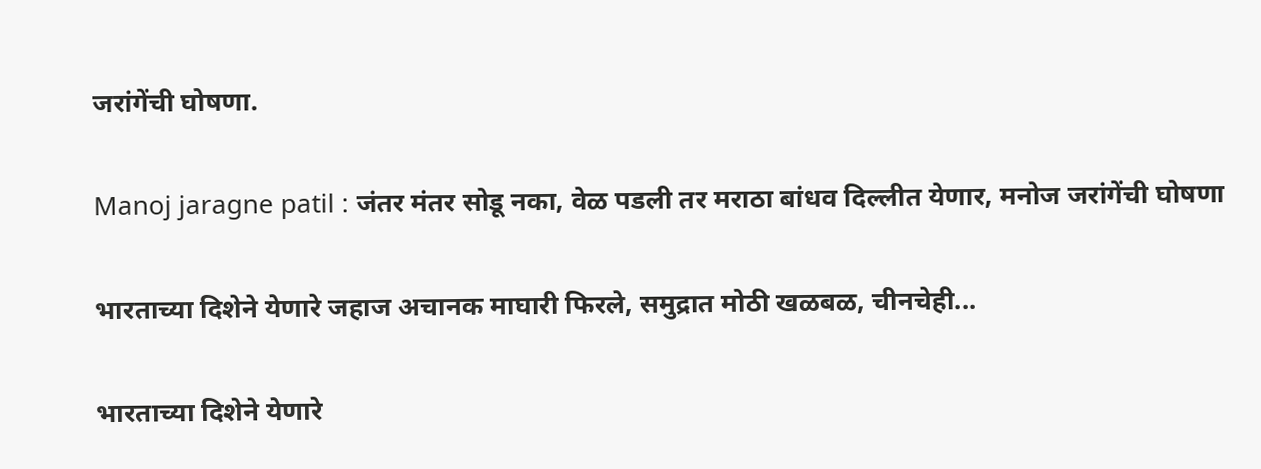जरांगेंची घोषणा.

Manoj jaragne patil : जंतर मंतर सोडू नका, वेळ पडली तर मराठा बांधव दिल्लीत येणार, मनोज जरांगेंची घोषणा

भारताच्या दिशेने येणारे जहाज अचानक माघारी फिरले, समुद्रात मोठी खळबळ, चीनचेही...

भारताच्या दिशेने येणारे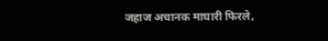जहाज अचानक माघारी फिरले,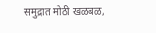समुद्रात मोठी खळबळ,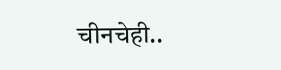चीनचेही..